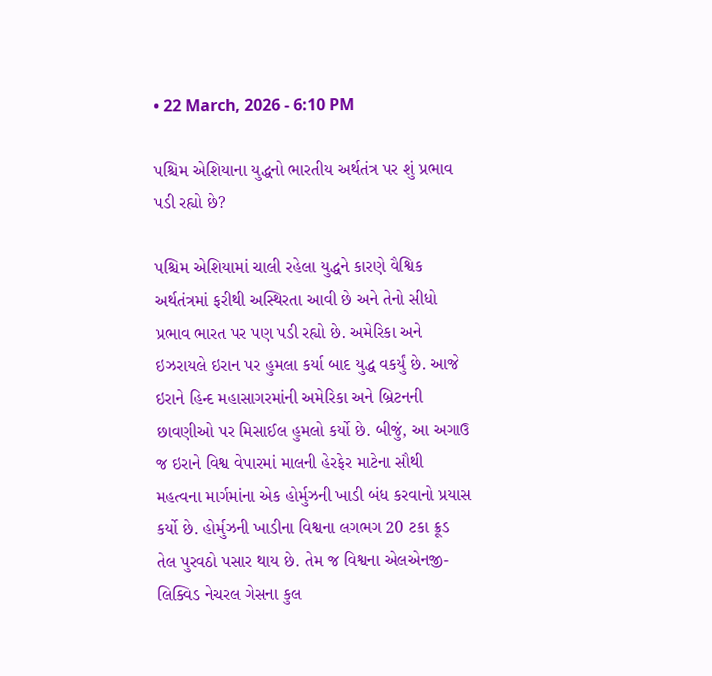• 22 March, 2026 - 6:10 PM

પશ્ચિમ એશિયાના યુદ્ધનો ભારતીય અર્થતંત્ર પર શું પ્રભાવ પડી રહ્યો છે?

પશ્ચિમ એશિયામાં ચાલી રહેલા યુદ્ધને કારણે વૈશ્વિક અર્થતંત્રમાં ફરીથી અસ્થિરતા આવી છે અને તેનો સીધો પ્રભાવ ભારત પર પણ પડી રહ્યો છે. અમેરિકા અને ઇઝરાયલે ઇરાન પર હુમલા કર્યા બાદ યુદ્ધ વકર્યું છે. આજે ઇરાને હિન્દ મહાસાગરમાંની અમેરિકા અને બ્રિટનની છાવણીઓ પર મિસાઈલ હુમલો કર્યો છે. બીજું, આ અગાઉ જ ઇરાને વિશ્વ વેપારમાં માલની હેરફેર માટેના સૌથી મહત્વના માર્ગમાંના એક હોર્મુઝની ખાડી બંધ કરવાનો પ્રયાસ કર્યો છે. હોર્મુઝની ખાડીના વિશ્વના લગભગ 20 ટકા ક્રૂડ તેલ પુરવઠો પસાર થાય છે. તેમ જ વિશ્વના એલએનજી-લિક્વિડ નેચરલ ગેસના કુલ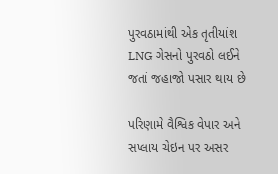પુરવઠામાંથી એક તૃતીયાંશ LNG ગેસનો પુરવઠો લઈને જતાં જહાજો પસાર થાય છે

પરિણામે વૈશ્વિક વેપાર અને સપ્લાય ચેઇન પર અસર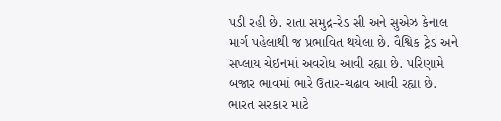પડી રહી છે. રાતા સમુદ્ર-રેડ સી અને સુએઝ કેનાલ માર્ગ પહેલાથી જ પ્રભાવિત થયેલા છે. વૈશ્વિક ટ્રેડ અને સપ્લાય ચેઇનમાં અવરોધ આવી રહ્યા છે. પરિણામે બજાર ભાવમાં ભારે ઉતાર-ચઢાવ આવી રહ્યા છે. ભારત સરકાર માટે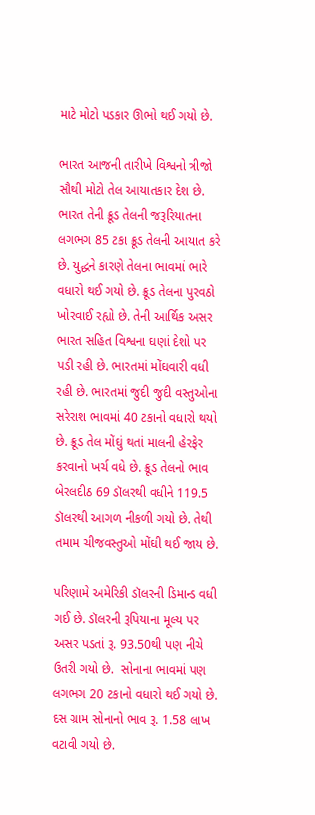માટે મોટો પડકાર ઊભો થઈ ગયો છે.

ભારત આજની તારીખે વિશ્વનો ત્રીજો સૌથી મોટો તેલ આયાતકાર દેશ છે. ભારત તેની ક્રૂડ તેલની જરૂરિયાતના લગભગ 85 ટકા ક્રૂડ તેલની આયાત કરે છે. યુદ્ધને કારણે તેલના ભાવમાં ભારે વધારો થઈ ગયો છે. ક્રૂડ તેલના પુરવઠો ખોરવાઈ રહ્યો છે. તેની આર્થિક અસર ભારત સહિત વિશ્વના ઘણાં દેશો પર પડી રહી છે. ભારતમાં મોંઘવારી વધી રહી છે. ભારતમાં જુદી જુદી વસ્તુઓના સરેરાશ ભાવમાં 40 ટકાનો વધારો થયો છે. ક્રૂડ તેલ મોંઘું થતાં માલની હેરફેર કરવાનો ખર્ચ વધે છે. ક્રૂડ તેલનો ભાવ બેરલદીઠ 69 ડૉલરથી વધીને 119.5 ડૉલરથી આગળ નીકળી ગયો છે. તેથી તમામ ચીજવસ્તુઓ મોંઘી થઈ જાય છે.

પરિણામે અમેરિકી ડૉલરની ડિમાન્ડ વધી ગઈ છે. ડૉલરની રૂપિયાના મૂલ્ય પર અસર પડતાં રૂ. 93.50થી પણ નીચે ઉતરી ગયો છે.  સોનાના ભાવમાં પણ લગભગ 20 ટકાનો વધારો થઈ ગયો છે. દસ ગ્રામ સોનાનો ભાવ રૂ. 1.58 લાખ વટાવી ગયો છે.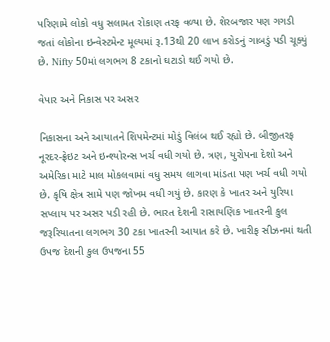પરિણામે લોકો વધુ સલામત રોકાણ તરફ વળ્યા છે. શેરબજાર પણ ગગડી જતાં લોકોના ઇન્વેસ્ટમેન્ટ મૂલ્યમાં રૂ.13થી 20 લાખ કરોડનું ગાબડું પડી ચૂક્યું છે. Nifty 50માં લગભગ 8 ટકાનો ઘટાડો થઈ ગયો છે.

વેપાર અને નિકાસ પર અસર

નિકાસના અને આયાતને શિપમેન્ટમાં મોડું વિલંબ થઈ રહ્યો છે. બીજીતરફ નૂરદર-ફ્રેઇટ અને ઇન્શ્યોરન્સ ખર્ચ વધી ગયો છે. ત્રણ, યુરોપના દેશો અને અમેરિકા માટે માલ મોકલવામાં વધુ સમય લાગવા માંડતા પણ ખર્ચ વધી ગયો છે. કૃષિ ક્ષેત્ર સામે પણ જોખમ વધી ગયું છે. કારણ કે ખાતર અને યુરિયા સપ્લાય પર અસર પડી રહી છે. ભારત દેશની રાસાયણિક ખાતરની કુલ જરૂરિયાતના લગભગ 30 ટકા ખાતરની આયાત કરે છે. ખારીફ સીઝનમાં થતી ઉપજ દેશની કુલ ઉપજના 55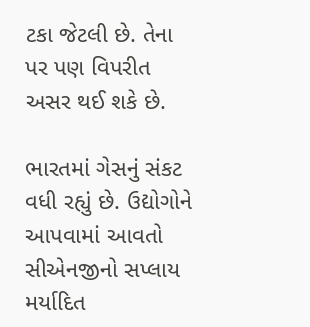ટકા જેટલી છે. તેના પર પણ વિપરીત અસર થઈ શકે છે.

ભારતમાં ગેસનું સંકટ વધી રહ્યું છે. ઉદ્યોગોને આપવામાં આવતો સીએનજીનો સપ્લાય મર્યાદિત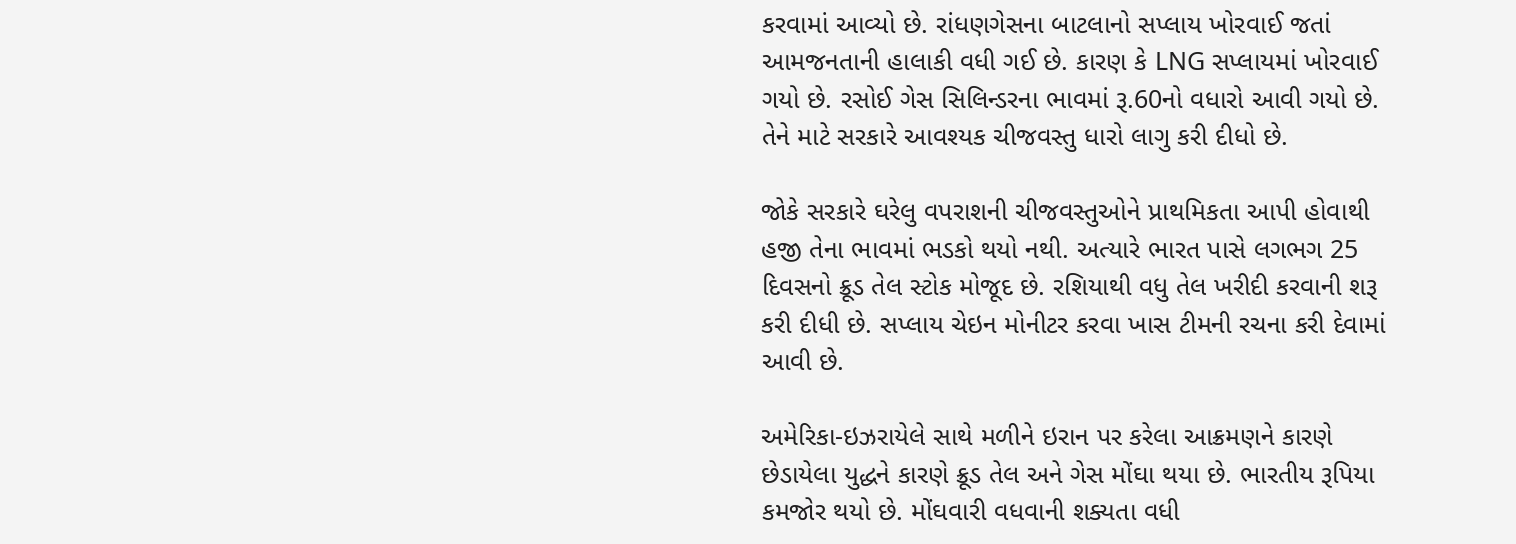કરવામાં આવ્યો છે. રાંધણગેસના બાટલાનો સપ્લાય ખોરવાઈ જતાં આમજનતાની હાલાકી વધી ગઈ છે. કારણ કે LNG સપ્લાયમાં ખોરવાઈ ગયો છે. રસોઈ ગેસ સિલિન્ડરના ભાવમાં રૂ.60નો વધારો આવી ગયો છે. તેને માટે સરકારે આવશ્યક ચીજવસ્તુ ધારો લાગુ કરી દીધો છે.

જોકે સરકારે ઘરેલુ વપરાશની ચીજવસ્તુઓને પ્રાથમિકતા આપી હોવાથી હજી તેના ભાવમાં ભડકો થયો નથી. અત્યારે ભારત પાસે લગભગ 25 દિવસનો ક્રૂડ તેલ સ્ટોક મોજૂદ છે. રશિયાથી વધુ તેલ ખરીદી કરવાની શરૂ કરી દીધી છે. સપ્લાય ચેઇન મોનીટર કરવા ખાસ ટીમની રચના કરી દેવામાં આવી છે.

અમેરિકા-ઇઝરાયેલે સાથે મળીને ઇરાન પર કરેલા આક્રમણને કારણે છેડાયેલા યુદ્ધને કારણે ક્રૂડ તેલ અને ગેસ મોંઘા થયા છે. ભારતીય રૂપિયા કમજોર થયો છે. મોંઘવારી વધવાની શક્યતા વધી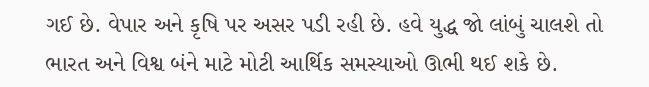ગઈ છે. વેપાર અને કૃષિ પર અસર પડી રહી છે. હવે યુદ્ધ જો લાંબું ચાલશે તો ભારત અને વિશ્વ બંને માટે મોટી આર્થિક સમસ્યાઓ ઊભી થઈ શકે છે.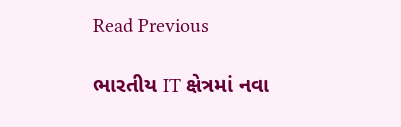Read Previous

ભારતીય IT ક્ષેત્રમાં નવા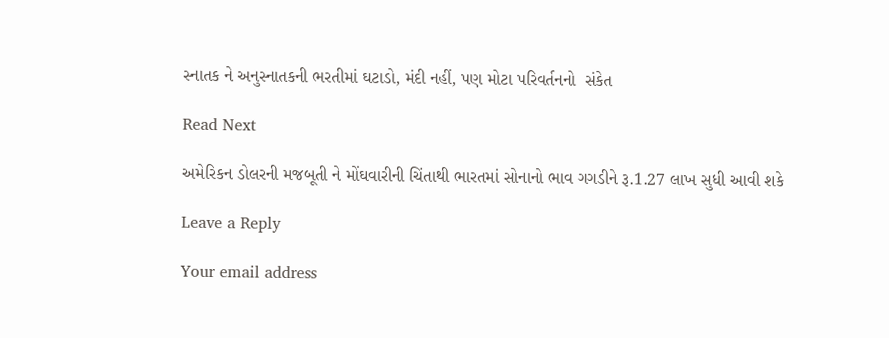સ્નાતક ને અનુસ્નાતકની ભરતીમાં ઘટાડો, મંદી નહીં, પણ મોટા પરિવર્તનનો  સંકેત

Read Next

અમેરિકન ડોલરની મજબૂતી ને મોંઘવારીની ચિંતાથી ભારતમાં સોનાનો ભાવ ગગડીને રૂ.1.27 લાખ સુધી આવી શકે

Leave a Reply

Your email address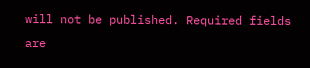will not be published. Required fields are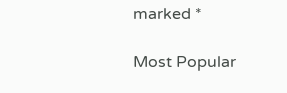marked *

Most Popular